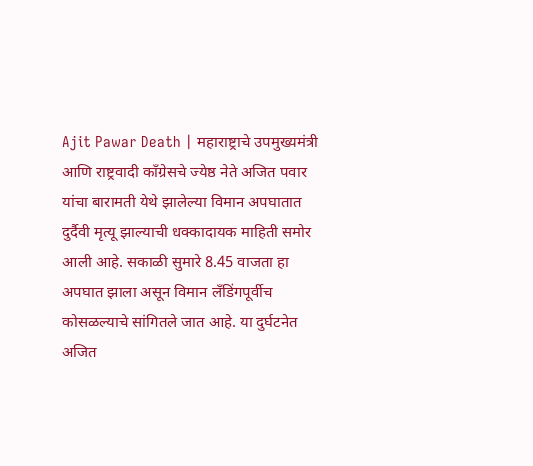Ajit Pawar Death | महाराष्ट्राचे उपमुख्यमंत्री आणि राष्ट्रवादी काँग्रेसचे ज्येष्ठ नेते अजित पवार यांचा बारामती येथे झालेल्या विमान अपघातात दुर्दैवी मृत्यू झाल्याची धक्कादायक माहिती समोर आली आहे. सकाळी सुमारे 8.45 वाजता हा अपघात झाला असून विमान लँडिंगपूर्वीच कोसळल्याचे सांगितले जात आहे. या दुर्घटनेत अजित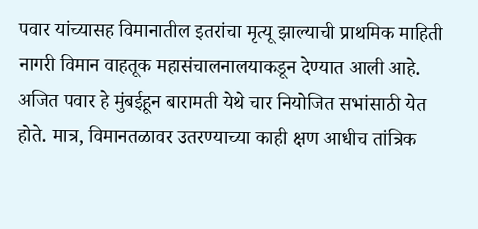पवार यांच्यासह विमानातील इतरांचा मृत्यू झाल्याची प्राथमिक माहिती नागरी विमान वाहतूक महासंचालनालयाकडून देण्यात आली आहे.
अजित पवार हे मुंबईहून बारामती येथे चार नियोजित सभांसाठी येत होते. मात्र, विमानतळावर उतरण्याच्या काही क्षण आधीच तांत्रिक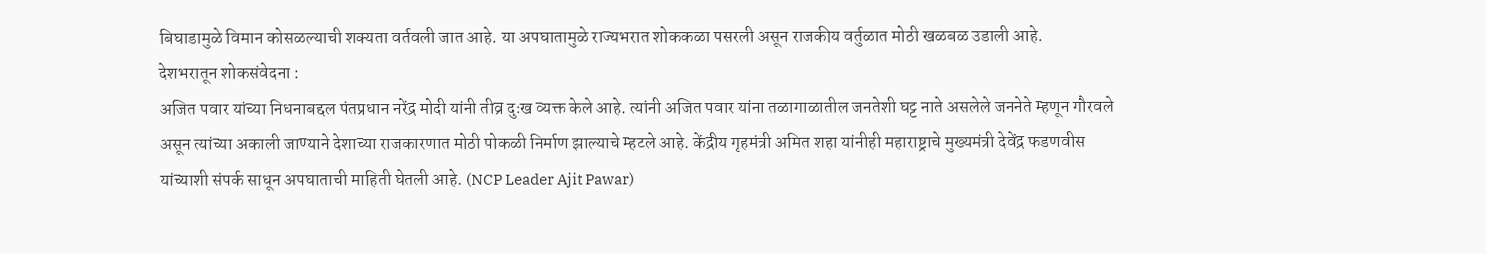बिघाडामुळे विमान कोसळल्याची शक्यता वर्तवली जात आहे. या अपघातामुळे राज्यभरात शोककळा पसरली असून राजकीय वर्तुळात मोठी खळबळ उडाली आहे.
देशभरातून शोकसंवेदना :
अजित पवार यांच्या निधनाबद्दल पंतप्रधान नरेंद्र मोदी यांनी तीव्र दुःख व्यक्त केले आहे. त्यांनी अजित पवार यांना तळागाळातील जनतेशी घट्ट नाते असलेले जननेते म्हणून गौरवले असून त्यांच्या अकाली जाण्याने देशाच्या राजकारणात मोठी पोकळी निर्माण झाल्याचे म्हटले आहे. केंद्रीय गृहमंत्री अमित शहा यांनीही महाराष्ट्राचे मुख्यमंत्री देवेंद्र फडणवीस यांच्याशी संपर्क साधून अपघाताची माहिती घेतली आहे. (NCP Leader Ajit Pawar)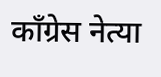काँग्रेस नेत्या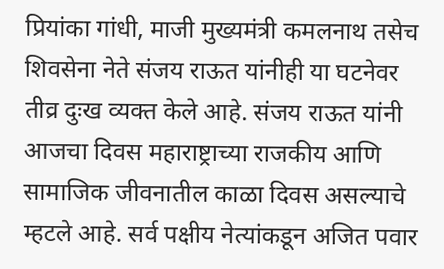प्रियांका गांधी, माजी मुख्यमंत्री कमलनाथ तसेच शिवसेना नेते संजय राऊत यांनीही या घटनेवर तीव्र दुःख व्यक्त केले आहे. संजय राऊत यांनी आजचा दिवस महाराष्ट्राच्या राजकीय आणि सामाजिक जीवनातील काळा दिवस असल्याचे म्हटले आहे. सर्व पक्षीय नेत्यांकडून अजित पवार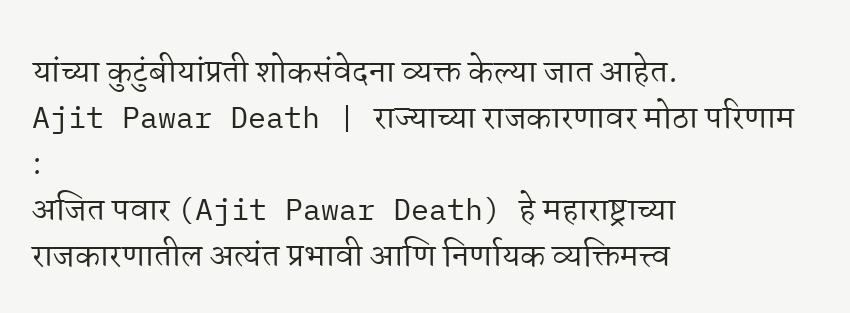यांच्या कुटुंबीयांप्रती शोकसंवेदना व्यक्त केल्या जात आहेत.
Ajit Pawar Death | राज्याच्या राजकारणावर मोठा परिणाम :
अजित पवार (Ajit Pawar Death) हे महाराष्ट्राच्या राजकारणातील अत्यंत प्रभावी आणि निर्णायक व्यक्तिमत्त्व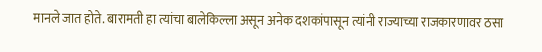मानले जात होते. बारामती हा त्यांचा बालेकिल्ला असून अनेक दशकांपासून त्यांनी राज्याच्या राजकारणावर ठसा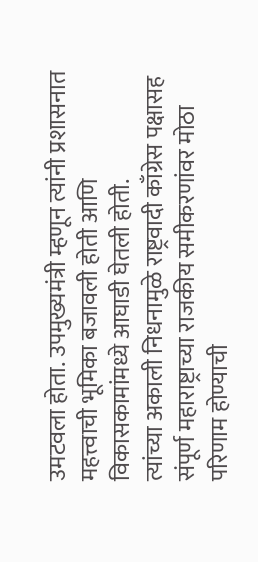उमटवला होता. उपमुख्यमंत्री म्हणून त्यांनी प्रशासनात महत्त्वाची भूमिका बजावली होती आणि विकासकामांमध्ये आघाडी घेतली होती.
त्यांच्या अकाली निधनामुळे राष्ट्रवादी काँग्रेस पक्षासह संपूर्ण महाराष्ट्राच्या राजकीय समीकरणांवर मोठा परिणाम होण्याची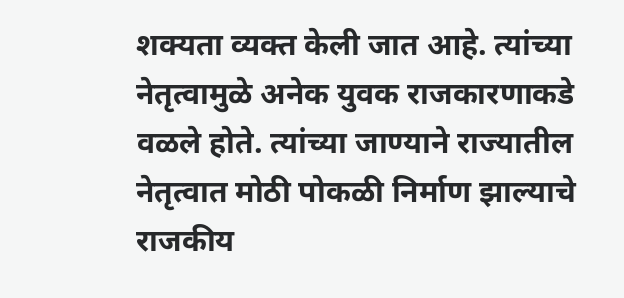शक्यता व्यक्त केली जात आहे. त्यांच्या नेतृत्वामुळे अनेक युवक राजकारणाकडे वळले होते. त्यांच्या जाण्याने राज्यातील नेतृत्वात मोठी पोकळी निर्माण झाल्याचे राजकीय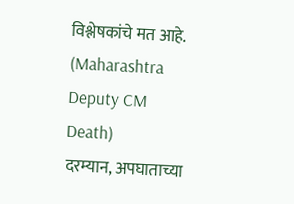विश्लेषकांचे मत आहे. (Maharashtra Deputy CM Death)
दरम्यान, अपघाताच्या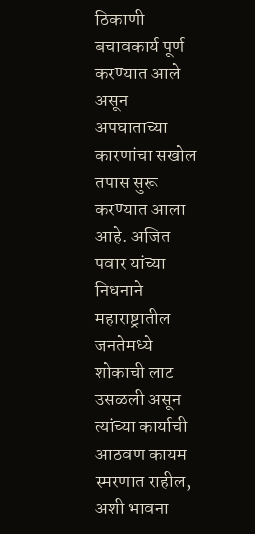ठिकाणी बचावकार्य पूर्ण करण्यात आले असून अपघाताच्या कारणांचा सखोल तपास सुरू करण्यात आला आहे. अजित पवार यांच्या निधनाने महाराष्ट्रातील जनतेमध्ये शोकाची लाट उसळली असून त्यांच्या कार्याची आठवण कायम स्मरणात राहील, अशी भावना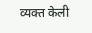व्यक्त केली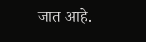जात आहे.